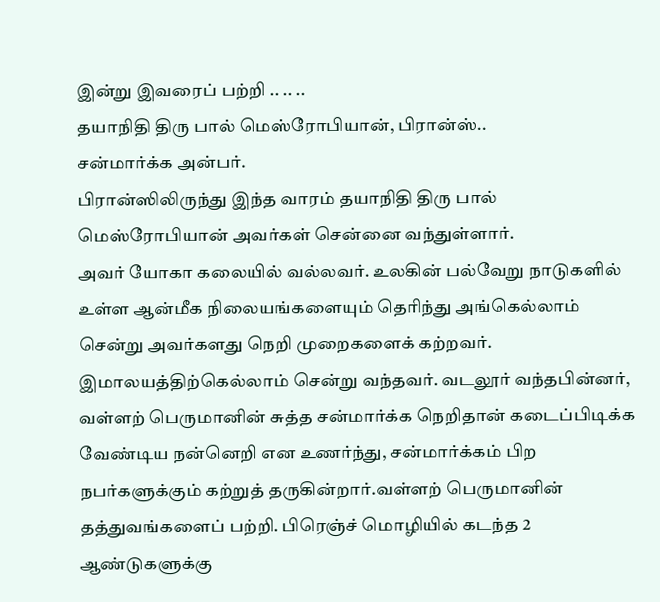இன்று இவரைப் பற்றி .. .. ..
தயாநிதி திரு பால் மெஸ்ரோபியான், பிரான்ஸ்..
சன்மார்க்க அன்பர்.
பிரான்ஸிலிருந்து இந்த வாரம் தயாநிதி திரு பால் மெஸ்ரோபியான் அவர்கள் சென்னை வந்துள்ளார்.
அவர் யோகா கலையில் வல்லவர். உலகின் பல்வேறு நாடுகளில் உள்ள ஆன்மீக நிலையங்களையும் தெரிந்து அங்கெல்லாம் சென்று அவர்களது நெறி முறைகளைக் கற்றவர். இமாலயத்திற்கெல்லாம் சென்று வந்தவர். வடலூர் வந்தபின்னர், வள்ளற் பெருமானின் சுத்த சன்மார்க்க நெறிதான் கடைப்பிடிக்க வேண்டிய நன்னெறி என உணர்ந்து, சன்மார்க்கம் பிற நபர்களுக்கும் கற்றுத் தருகின்றார்.வள்ளற் பெருமானின் தத்துவங்களைப் பற்றி. பிரெஞ்ச் மொழியில் கடந்த 2 ஆண்டுகளுக்கு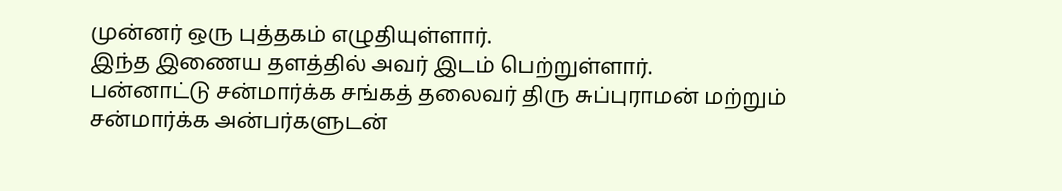முன்னர் ஒரு புத்தகம் எழுதியுள்ளார்.
இந்த இணைய தளத்தில் அவர் இடம் பெற்றுள்ளார்.
பன்னாட்டு சன்மார்க்க சங்கத் தலைவர் திரு சுப்புராமன் மற்றும் சன்மார்க்க அன்பர்களுடன்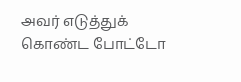அவர் எடுத்துக் கொண்ட போட்டோ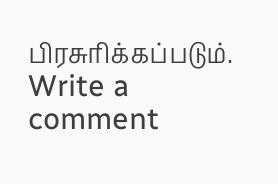பிரசுரிக்கப்படும்.
Write a comment